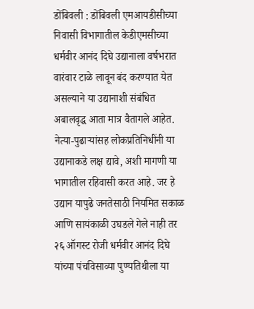डोंबिवली : डोंबिवली एमआयडीसीच्या निवासी विभागातील केडीएमसीच्या धर्मवीर आनंद दिघे उद्यानाला वर्षभरात वारंवार टाळे लावून बंद करण्यात येत असल्याने या उद्यानाशी संबंधित अबालवृद्ध आता मात्र वैतागले आहेत.
नेत्या-पुढाऱ्यांसह लोकप्रतिनिधींनी या उद्यानाकडे लक्ष द्यावे, अशी मागणी या भागातील रहिवासी करत आहे. जर हे उद्यान यापुढे जनतेसाठी नियमित सकाळ आणि सायंकाळी उघडले गेले नाही तर २६ ऑगस्ट रोजी धर्मवीर आनंद दिघे यांच्या पंचविसाव्या पुण्यतिथीला या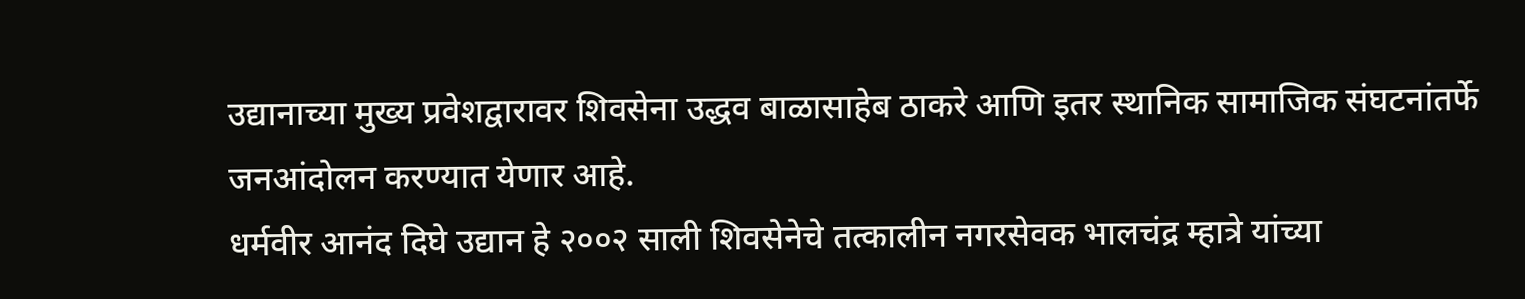उद्यानाच्या मुख्य प्रवेशद्वारावर शिवसेना उद्धव बाळासाहेब ठाकरे आणि इतर स्थानिक सामाजिक संघटनांतर्फे जनआंदोलन करण्यात येणार आहे.
धर्मवीर आनंद दिघे उद्यान हे २००२ साली शिवसेनेचे तत्कालीन नगरसेवक भालचंद्र म्हात्रे यांच्या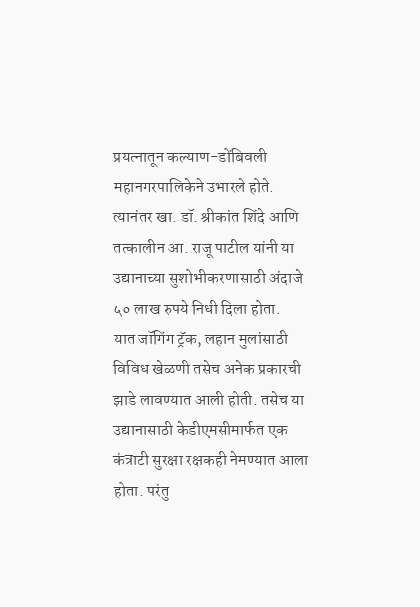प्रयत्नातून कल्याण-डोंबिवली महानगरपालिकेने उभारले होते. त्यानंतर खा. डॉ. श्रीकांत शिंदे आणि तत्कालीन आ. राजू पाटील यांनी या उद्यानाच्या सुशोभीकरणासाठी अंदाजे ५० लाख रुपये निधी दिला होता.
यात जॉगिंग ट्रॅक, लहान मुलांसाठी विविध खेळणी तसेच अनेक प्रकारची झाडे लावण्यात आली होती. तसेच या उद्यानासाठी केडीएमसीमार्फत एक कंत्राटी सुरक्षा रक्षकही नेमण्यात आला होता. परंतु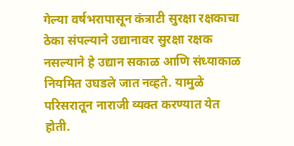गेल्या वर्षभरापासून कंत्राटी सुरक्षा रक्षकाचा ठेका संपल्याने उद्यानावर सुरक्षा रक्षक नसल्याने हे उद्यान सकाळ आणि संध्याकाळ नियमित उघडले जात नव्हते. यामुळे परिसरातून नाराजी व्यक्त करण्यात येत होती.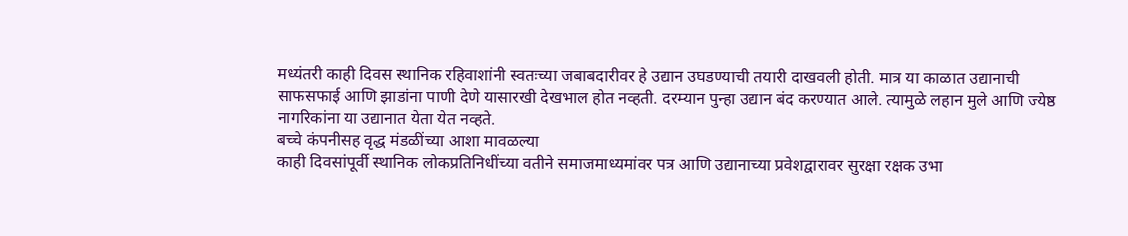मध्यंतरी काही दिवस स्थानिक रहिवाशांनी स्वतःच्या जबाबदारीवर हे उद्यान उघडण्याची तयारी दाखवली होती. मात्र या काळात उद्यानाची साफसफाई आणि झाडांना पाणी देणे यासारखी देखभाल होत नव्हती. दरम्यान पुन्हा उद्यान बंद करण्यात आले. त्यामुळे लहान मुले आणि ज्येष्ठ नागरिकांना या उद्यानात येता येत नव्हते.
बच्चे कंपनीसह वृद्ध मंडळींच्या आशा मावळल्या
काही दिवसांपूर्वी स्थानिक लोकप्रतिनिधींच्या वतीने समाजमाध्यमांवर पत्र आणि उद्यानाच्या प्रवेशद्वारावर सुरक्षा रक्षक उभा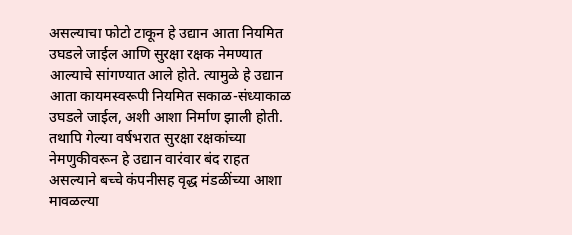असल्याचा फोटो टाकून हे उद्यान आता नियमित उघडले जाईल आणि सुरक्षा रक्षक नेमण्यात आल्याचे सांगण्यात आले होते. त्यामुळे हे उद्यान आता कायमस्वरूपी नियमित सकाळ-संध्याकाळ उघडले जाईल, अशी आशा निर्माण झाली होती. तथापि गेल्या वर्षभरात सुरक्षा रक्षकांच्या नेमणुकीवरून हे उद्यान वारंवार बंद राहत असल्याने बच्चे कंपनीसह वृद्ध मंडळींच्या आशा मावळल्या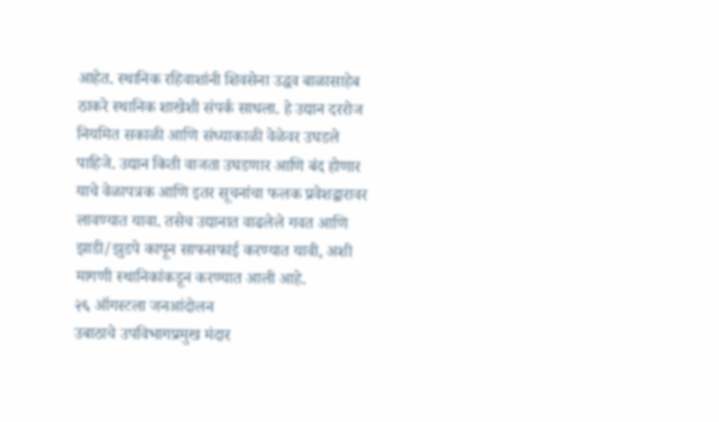आहेत. स्थानिक रहिवाशांनी शिवसेना उद्धव बाळासाहेब ठाकरे स्थानिक शाखेशी संपर्क साधला. हे उद्यान दररोज नियमित सकाळी आणि संध्याकाळी वेळेवर उघडले पाहिजे. उद्यान किती वाजता उघडणार आणि बंद होणार याचे वेळापत्रक आणि इतर सूचनांचा फलक प्रवेशद्वारावर लावण्यात यावा. तसेच उद्यानात वाढलेले गवत आणि झाडी/झुडपे कापून साफसफाई करण्यात यावी, अशी मागणी स्थानिकांकडून करण्यात आली आहे.
२६ ऑगस्टला जनआंदोलन
उबाठाचे उपविभागप्रमुख मंदार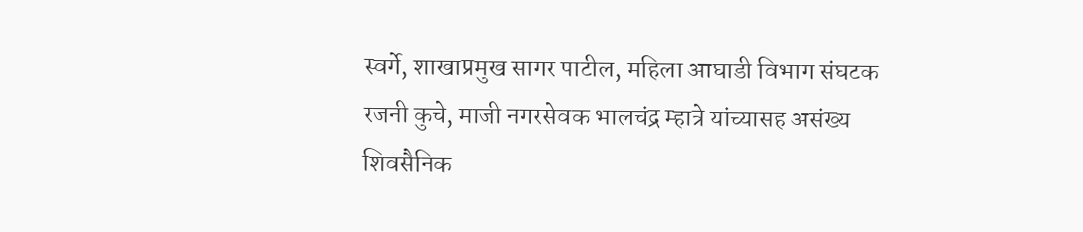स्वर्गे, शाखाप्रमुख सागर पाटील, महिला आघाडी विभाग संघटक रजनी कुचे, माजी नगरसेवक भालचंद्र म्हात्रे यांच्यासह असंख्य शिवसैनिक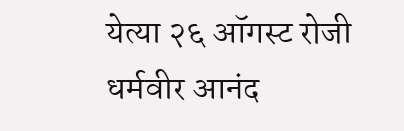येत्या २६ ऑगस्ट रोजी धर्मवीर आनंद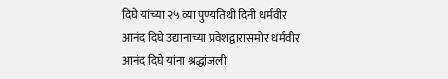दिघे यांच्या २५ व्या पुण्यतिथी दिनी धर्मवीर आनंद दिघे उद्यानाच्या प्रवेशद्वारासमोर धर्मवीर आनंद दिघे यांना श्रद्धांजली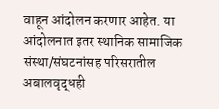वाहून आंदोलन करणार आहेत. या आंदोलनात इतर स्थानिक सामाजिक संस्था/संघटनांसह परिसरातील अबालवृद्धही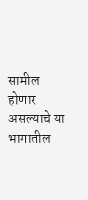सामील होणार असल्याचे या भागातील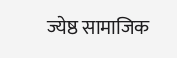ज्येष्ठ सामाजिक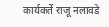कार्यकर्ते राजू नलावडे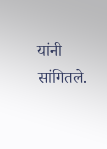यांनी सांगितले.